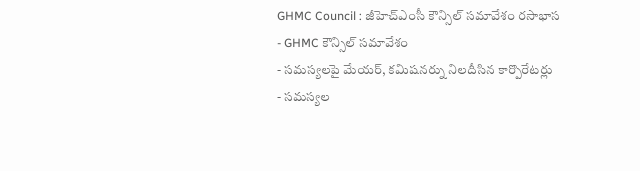GHMC Council : జీహెచ్ఎంసీ కౌన్సిల్ సమావేశం రసాభాస
- GHMC కౌన్సిల్ సమావేశం
- సమస్యలపై మేయర్, కమిషనర్ను నిలదీసిన కార్పొరేటర్లు
- సమస్యల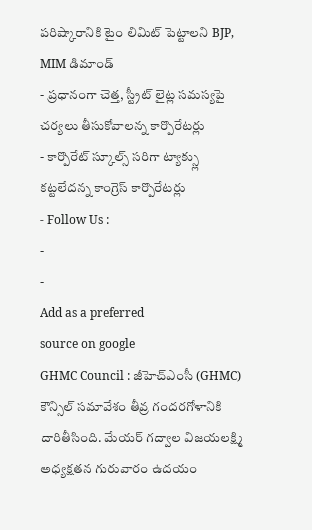పరిష్కారానికి టైం లిమిట్ పెట్టాలని BJP, MIM డిమాండ్
- ప్రధానంగా చెత్త, స్ట్రీట్ లైట్ల సమస్యపై చర్యలు తీసుకోవాలన్న కార్పొరేటర్లు
- కార్పొరేట్ స్కూల్స్ సరిగా ట్యాక్స్లు కట్టలేదన్న కాంగ్రెస్ కార్పొరేటర్లు
- Follow Us :
-
-
Add as a preferred
source on google
GHMC Council : జీహెచ్ఎంసీ (GHMC) కౌన్సిల్ సమావేశం తీవ్ర గందరగోళానికి దారితీసింది. మేయర్ గద్వాల విజయలక్ష్మి అధ్యక్షతన గురువారం ఉదయం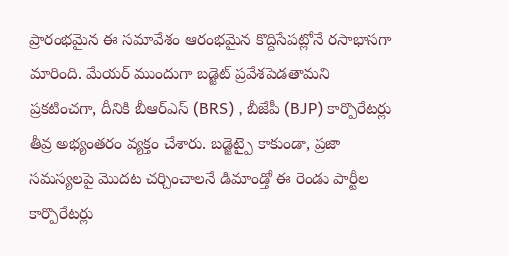ప్రారంభమైన ఈ సమావేశం ఆరంభమైన కొద్దిసేపట్లోనే రసాభాసగా మారింది. మేయర్ ముందుగా బడ్జెట్ ప్రవేశపెడతామని ప్రకటించగా, దీనికి బీఆర్ఎస్ (BRS) , బీజేపీ (BJP) కార్పొరేటర్లు తీవ్ర అభ్యంతరం వ్యక్తం చేశారు. బడ్జెట్పై కాకుండా, ప్రజా సమస్యలపై మొదట చర్చించాలనే డిమాండ్తో ఈ రెండు పార్టీల కార్పొరేటర్లు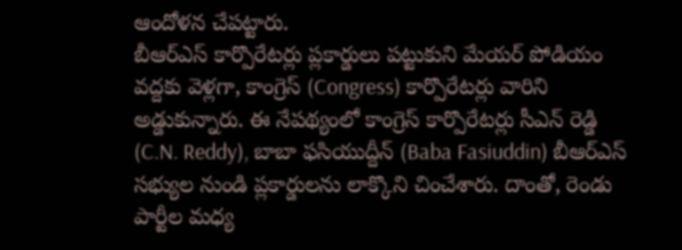ఆందోళన చేపట్టారు.
బీఆర్ఎస్ కార్పొరేటర్లు ప్లకార్డులు పట్టుకుని మేయర్ పోడియం వద్దకు వెళ్లగా, కాంగ్రెస్ (Congress) కార్పొరేటర్లు వారిని అడ్డుకున్నారు. ఈ నేపథ్యంలో కాంగ్రెస్ కార్పొరేటర్లు సీఎన్ రెడ్డి (C.N. Reddy), బాబా ఫసియుద్దీన్ (Baba Fasiuddin) బీఆర్ఎస్ సభ్యుల నుండి ప్లకార్డులను లాక్కొని చించేశారు. దాంతో, రెండు పార్టీల మధ్య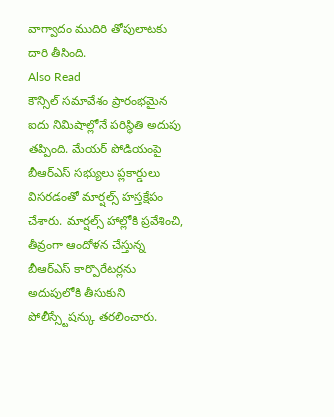వాగ్వాదం ముదిరి తోపులాటకు దారి తీసింది.
Also Read
కౌన్సిల్ సమావేశం ప్రారంభమైన ఐదు నిమిషాల్లోనే పరిస్థితి అదుపు తప్పింది. మేయర్ పోడియంపై బీఆర్ఎస్ సభ్యులు ప్లకార్డులు విసరడంతో మార్షల్స్ హస్తక్షేపం చేశారు. మార్షల్స్ హాల్లోకి ప్రవేశించి, తీవ్రంగా ఆందోళన చేస్తున్న బీఆర్ఎస్ కార్పొరేటర్లను అదుపులోకి తీసుకుని పోలీస్స్టేషన్కు తరలించారు.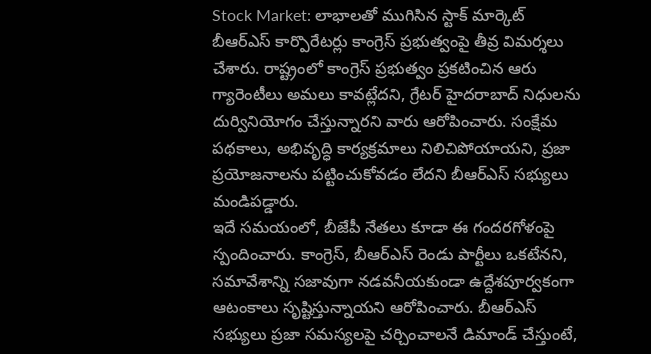Stock Market: లాభాలతో ముగిసిన స్టాక్ మార్కెట్
బీఆర్ఎస్ కార్పొరేటర్లు కాంగ్రెస్ ప్రభుత్వంపై తీవ్ర విమర్శలు చేశారు. రాష్ట్రంలో కాంగ్రెస్ ప్రభుత్వం ప్రకటించిన ఆరు గ్యారెంటీలు అమలు కావట్లేదని, గ్రేటర్ హైదరాబాద్ నిధులను దుర్వినియోగం చేస్తున్నారని వారు ఆరోపించారు. సంక్షేమ పథకాలు, అభివృద్ధి కార్యక్రమాలు నిలిచిపోయాయని, ప్రజా ప్రయోజనాలను పట్టించుకోవడం లేదని బీఆర్ఎస్ సభ్యులు మండిపడ్డారు.
ఇదే సమయంలో, బీజేపీ నేతలు కూడా ఈ గందరగోళంపై స్పందించారు. కాంగ్రెస్, బీఆర్ఎస్ రెండు పార్టీలు ఒకటేనని, సమావేశాన్ని సజావుగా నడవనీయకుండా ఉద్దేశపూర్వకంగా ఆటంకాలు సృష్టిస్తున్నాయని ఆరోపించారు. బీఆర్ఎస్ సభ్యులు ప్రజా సమస్యలపై చర్చించాలనే డిమాండ్ చేస్తుంటే,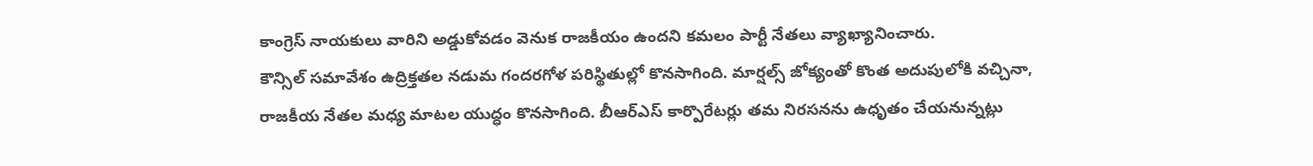కాంగ్రెస్ నాయకులు వారిని అడ్డుకోవడం వెనుక రాజకీయం ఉందని కమలం పార్టీ నేతలు వ్యాఖ్యానించారు.
కౌన్సిల్ సమావేశం ఉద్రిక్తతల నడుమ గందరగోళ పరిస్థితుల్లో కొనసాగింది. మార్షల్స్ జోక్యంతో కొంత అదుపులోకి వచ్చినా, రాజకీయ నేతల మధ్య మాటల యుద్ధం కొనసాగింది. బీఆర్ఎస్ కార్పొరేటర్లు తమ నిరసనను ఉధృతం చేయనున్నట్లు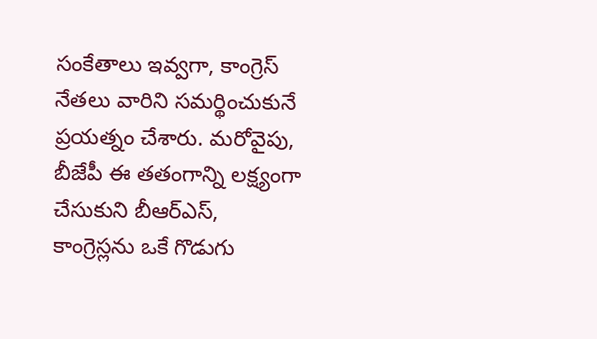సంకేతాలు ఇవ్వగా, కాంగ్రెస్ నేతలు వారిని సమర్థించుకునే ప్రయత్నం చేశారు. మరోవైపు, బీజేపీ ఈ తతంగాన్ని లక్ష్యంగా చేసుకుని బీఆర్ఎస్, కాంగ్రెస్లను ఒకే గొడుగు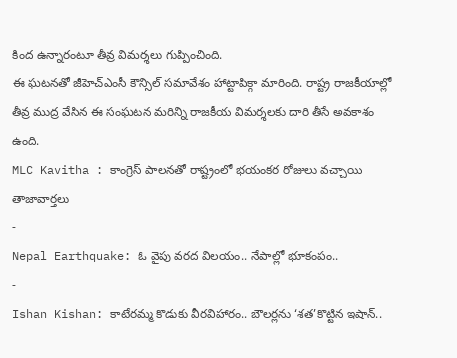కింద ఉన్నారంటూ తీవ్ర విమర్శలు గుప్పించింది.
ఈ ఘటనతో జీహెచ్ఎంసీ కౌన్సిల్ సమావేశం హాట్టాపిక్గా మారింది. రాష్ట్ర రాజకీయాల్లో తీవ్ర ముద్ర వేసిన ఈ సంఘటన మరిన్ని రాజకీయ విమర్శలకు దారి తీసే అవకాశం ఉంది.
MLC Kavitha : కాంగ్రెస్ పాలనతో రాష్ట్రంలో భయంకర రోజులు వచ్చాయి
తాజావార్తలు
-
Nepal Earthquake: ఓ వైపు వరద విలయం.. నేపాల్లో భూకంపం..
-
Ishan Kishan: కాటేరమ్మ కొడుకు వీరవిహారం.. బౌలర్లను ‘శత’కొట్టిన ఇషాన్..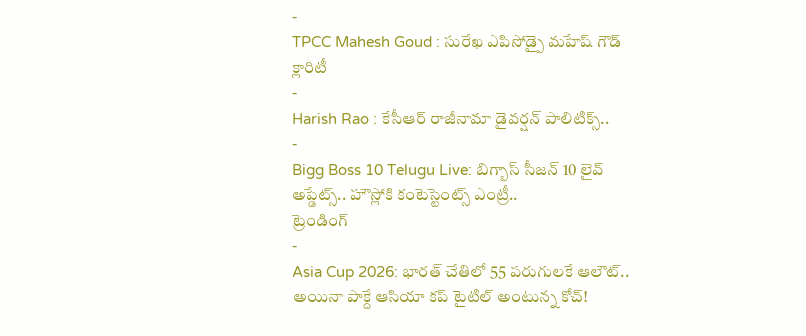-
TPCC Mahesh Goud : సురేఖ ఎపిసోడ్పై మహేష్ గౌడ్ క్లారిటీ
-
Harish Rao : కేసీఆర్ రాజీనామా డైవర్షన్ పాలిటిక్స్..
-
Bigg Boss 10 Telugu Live: బిగ్బాస్ సీజన్ 10 లైవ్ అప్డేట్స్.. హౌస్లోకి కంటెస్టెంట్స్ ఎంట్రీ..
ట్రెండింగ్
-
Asia Cup 2026: భారత్ చేతిలో 55 పరుగులకే ఆలౌట్.. అయినా పాక్దే ఆసియా కప్ టైటిల్ అంటున్న కోచ్!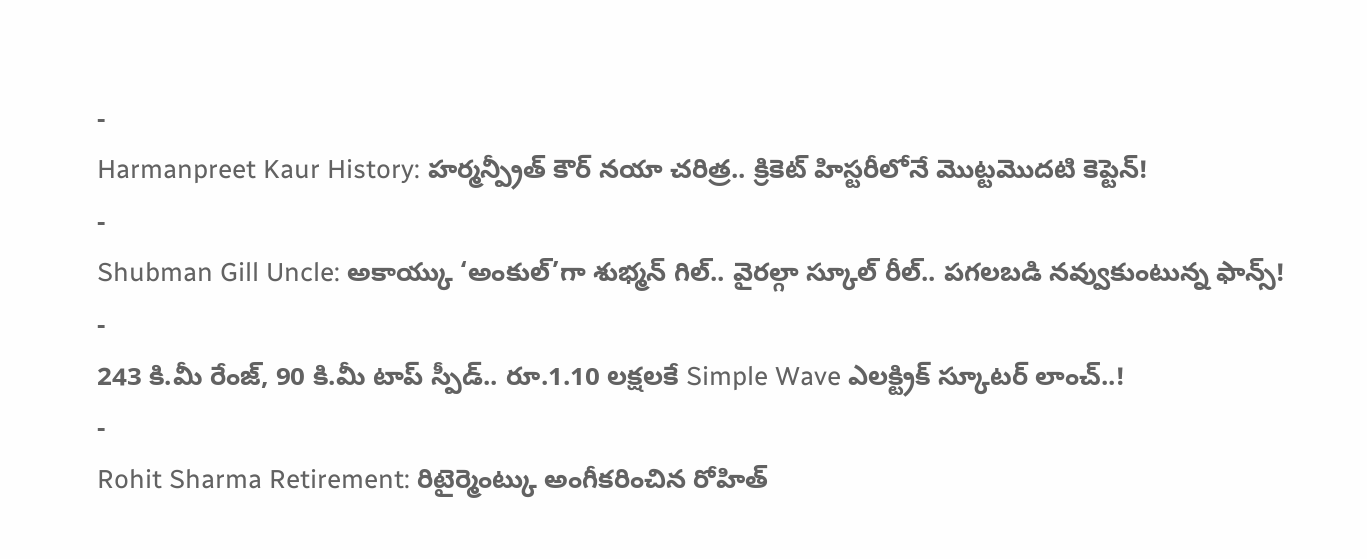-
Harmanpreet Kaur History: హర్మన్ప్రీత్ కౌర్ నయా చరిత్ర.. క్రికెట్ హిస్టరీలోనే మొట్టమొదటి కెప్టెన్!
-
Shubman Gill Uncle: అకాయ్కు ‘అంకుల్’గా శుభ్మన్ గిల్.. వైరల్గా స్కూల్ రీల్.. పగలబడి నవ్వుకుంటున్న ఫాన్స్!
-
243 కి.మీ రేంజ్, 90 కి.మీ టాప్ స్పీడ్.. రూ.1.10 లక్షలకే Simple Wave ఎలక్ట్రిక్ స్కూటర్ లాంచ్..!
-
Rohit Sharma Retirement: రిటైర్మెంట్కు అంగీకరించిన రోహిత్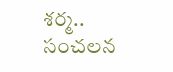శర్మ.. సంచలన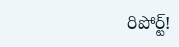రిపోర్ట్!